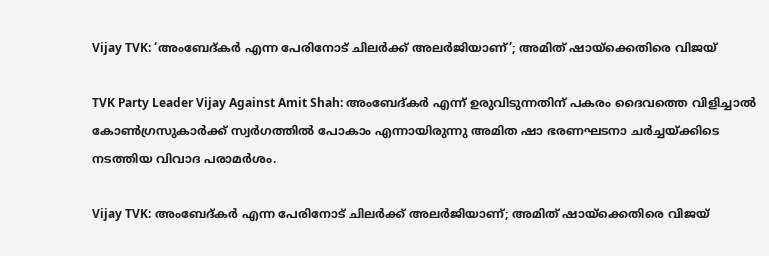Vijay TVK: ‘അംബേദ്‌കർ എന്ന പേരിനോട് ചിലർക്ക് അലർജിയാണ്’; അമിത് ഷായ്‌ക്കെതിരെ വിജയ്

TVK Party Leader Vijay Against Amit Shah: അംബേദ്‌കർ എന്ന് ഉരുവിടുന്നതിന് പകരം ദൈവത്തെ വിളിച്ചാൽ കോൺഗ്രസുകാർക്ക് സ്വർഗത്തിൽ പോകാം എന്നായിരുന്നു അമിത ഷാ ഭരണഘടനാ ചർച്ചയ്ക്കിടെ നടത്തിയ വിവാദ പരാമർശം.

Vijay TVK: അംബേദ്‌കർ എന്ന പേരിനോട് ചിലർക്ക് അലർജിയാണ്; അമിത് ഷായ്‌ക്കെതിരെ വിജയ്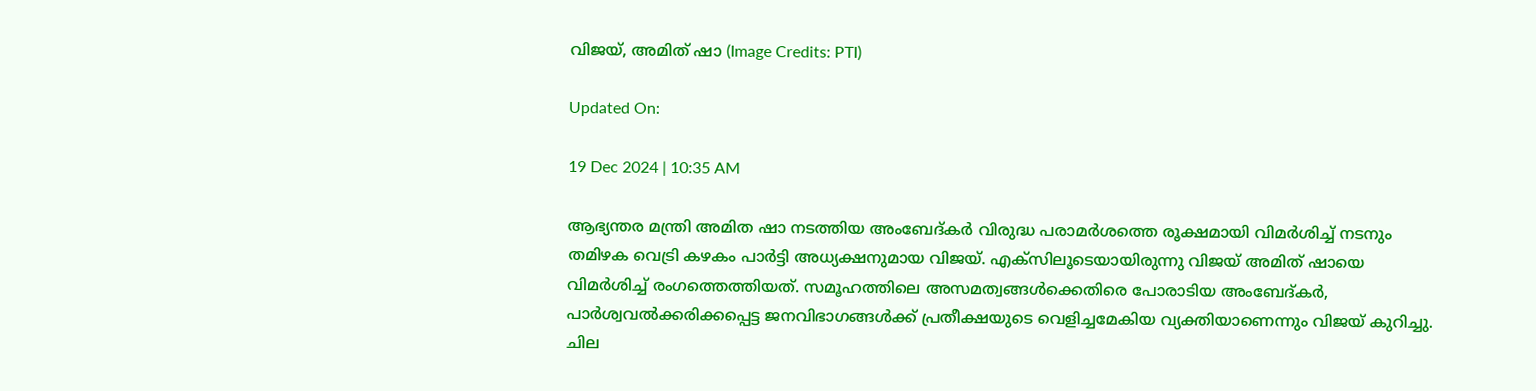വിജയ്, അമിത് ഷാ (Image Credits: PTI)

Updated On:

19 Dec 2024 | 10:35 AM

ആഭ്യന്തര മന്ത്രി അമിത ഷാ നടത്തിയ അംബേദ്‌കർ വിരുദ്ധ പരാമർശത്തെ രൂക്ഷമായി വിമർശിച്ച് നടനും തമിഴക വെട്രി കഴകം പാർട്ടി അധ്യക്ഷനുമായ വിജയ്. എക്‌സിലൂടെയായിരുന്നു വിജയ് അമിത് ഷായെ വിമർശിച്ച് രംഗത്തെത്തിയത്. സമൂഹത്തിലെ അസമത്വങ്ങൾക്കെതിരെ പോരാടിയ അംബേദ്‌കർ, പാർശ്വവൽക്കരിക്കപ്പെട്ട ജനവിഭാഗങ്ങൾക്ക് പ്രതീക്ഷയുടെ വെളിച്ചമേകിയ വ്യക്തിയാണെന്നും വിജയ് കുറിച്ചു. ചില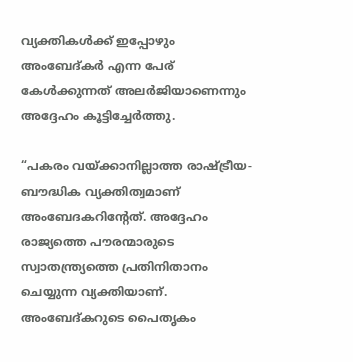വ്യക്തികൾക്ക് ഇപ്പോഴും അംബേദ്‌കർ എന്ന പേര് കേൾക്കുന്നത് അലർജിയാണെന്നും അദ്ദേഹം കൂട്ടിച്ചേർത്തു.

“പകരം വയ്ക്കാനില്ലാത്ത രാഷ്ട്രീയ- ബൗദ്ധിക വ്യക്തിത്വമാണ് അംബേദകറിന്റേത്. അദ്ദേഹം രാജ്യത്തെ പൗരന്മാരുടെ സ്വാതന്ത്ര്യത്തെ പ്രതിനിതാനം ചെയ്യുന്ന വ്യക്തിയാണ്. അംബേദ്കറുടെ പൈതൃകം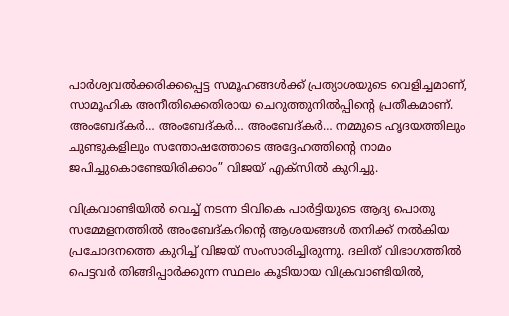പാർശ്വവൽക്കരിക്കപ്പെട്ട സമൂഹങ്ങൾക്ക് പ്രത്യാശയുടെ വെളിച്ചമാണ്, സാമൂഹിക അനീതിക്കെതിരായ ചെറുത്തുനിൽപ്പിൻ്റെ പ്രതീകമാണ്. അംബേദ്കർ… അംബേദ്കർ… അംബേദ്കർ… നമ്മുടെ ഹൃദയത്തിലും ചുണ്ടുകളിലും സന്തോഷത്തോടെ അദ്ദേഹത്തിൻ്റെ നാമം ജപിച്ചുകൊണ്ടേയിരിക്കാം” വിജയ് എക്‌സിൽ കുറിച്ചു.

വിക്രവാണ്ടിയിൽ വെച്ച് നടന്ന ടിവികെ പാർട്ടിയുടെ ആദ്യ പൊതു സമ്മേളനത്തിൽ അംബേദ്‌കറിന്റെ ആശയങ്ങൾ തനിക്ക് നൽകിയ പ്രചോദനത്തെ കുറിച്ച് വിജയ് സംസാരിച്ചിരുന്നു. ദലിത് വിഭാഗത്തിൽ പെട്ടവർ തിങ്ങിപ്പാർക്കുന്ന സ്ഥലം കൂടിയായ വിക്രവാണ്ടിയിൽ,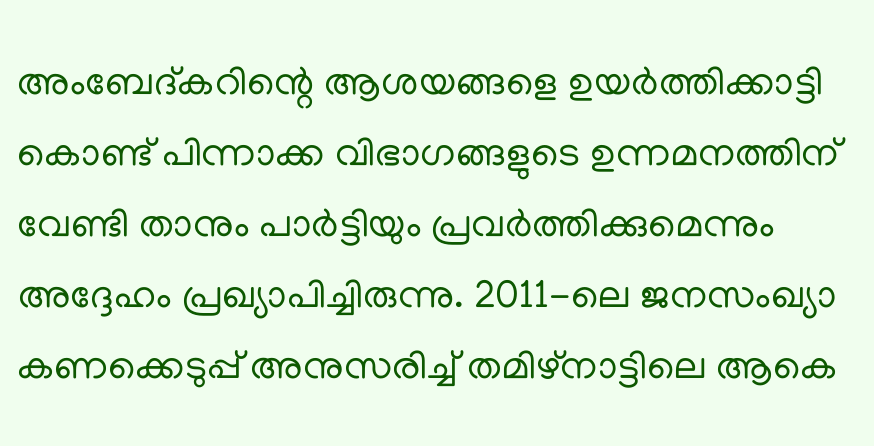അംബേദ്‌കറിന്റെ ആശയങ്ങളെ ഉയർത്തിക്കാട്ടി കൊണ്ട് പിന്നാക്ക വിഭാഗങ്ങളുടെ ഉന്നമനത്തിന് വേണ്ടി താനും പാർട്ടിയും പ്രവർത്തിക്കുമെന്നും അദ്ദേഹം പ്രഖ്യാപിച്ചിരുന്നു. 2011-ലെ ജനസംഖ്യാ കണക്കെടുപ്പ് അനുസരിച്ച് തമിഴ്‌നാട്ടിലെ ആകെ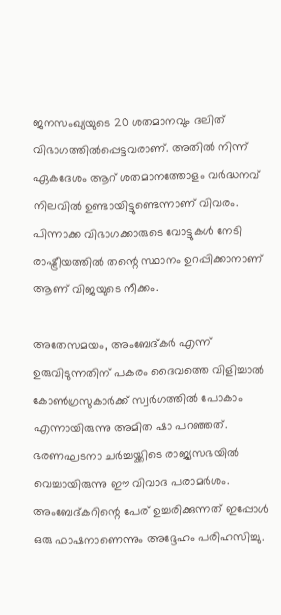ജനസംഖ്യയുടെ 20 ശതമാനവും ദലിത് വിഭാഗത്തിൽപ്പെട്ടവരാണ്. അതിൽ നിന്ന് ഏകദേശം ആറ് ശതമാനത്തോളം വർദ്ധനവ് നിലവിൽ ഉണ്ടായിട്ടുണ്ടെന്നാണ് വിവരം. പിന്നാക്ക വിഭാഗക്കാരുടെ വോട്ടുകൾ നേടി രാഷ്ട്രീയത്തിൽ തന്റെ സ്ഥാനം ഉറപ്പിക്കാനാണ് ആണ് വിജയുടെ നീക്കം.

അതേസമയം, അംബേദ്‌കർ എന്ന് ഉരുവിടുന്നതിന് പകരം ദൈവത്തെ വിളിച്ചാൽ കോൺഗ്രസുകാർക്ക് സ്വർഗത്തിൽ പോകാം എന്നായിരുന്നു അമിത ഷാ പറഞ്ഞത്. ഭരണഘടനാ ചർച്ചയ്ക്കിടെ രാജ്യസഭയിൽ വെച്ചായിരുന്നു ഈ വിവാദ പരാമർശം. അംബേദ്‌കറിന്റെ പേര് ഉച്ചരിക്കുന്നത് ഇപ്പോൾ ഒരു ഫാഷനാണെന്നും അദ്ദേഹം പരിഹസിച്ചു.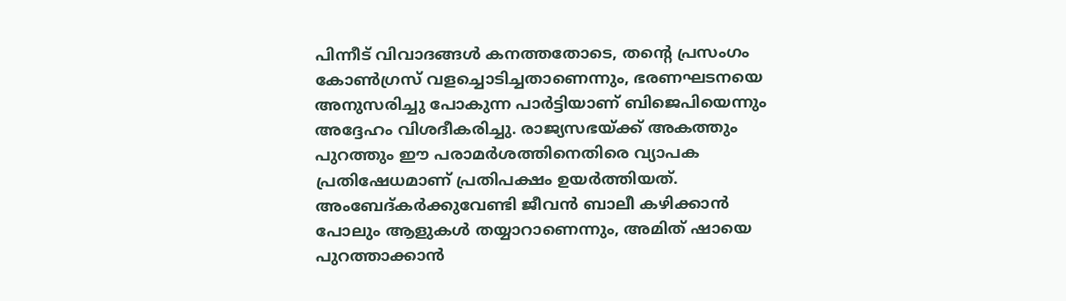പിന്നീട് വിവാദങ്ങൾ കനത്തതോടെ, തന്റെ പ്രസംഗം കോൺഗ്രസ് വളച്ചൊടിച്ചതാണെന്നും, ഭരണഘടനയെ അനുസരിച്ചു പോകുന്ന പാർട്ടിയാണ് ബിജെപിയെന്നും അദ്ദേഹം വിശദീകരിച്ചു. രാജ്യസഭയ്ക്ക് അകത്തും പുറത്തും ഈ പരാമർശത്തിനെതിരെ വ്യാപക പ്രതിഷേധമാണ് പ്രതിപക്ഷം ഉയർത്തിയത്. അംബേദ്കർക്കുവേണ്ടി ജീവൻ ബാലീ കഴിക്കാൻ പോലും ആളുകൾ തയ്യാറാണെന്നും, അമിത് ഷായെ പുറത്താക്കാൻ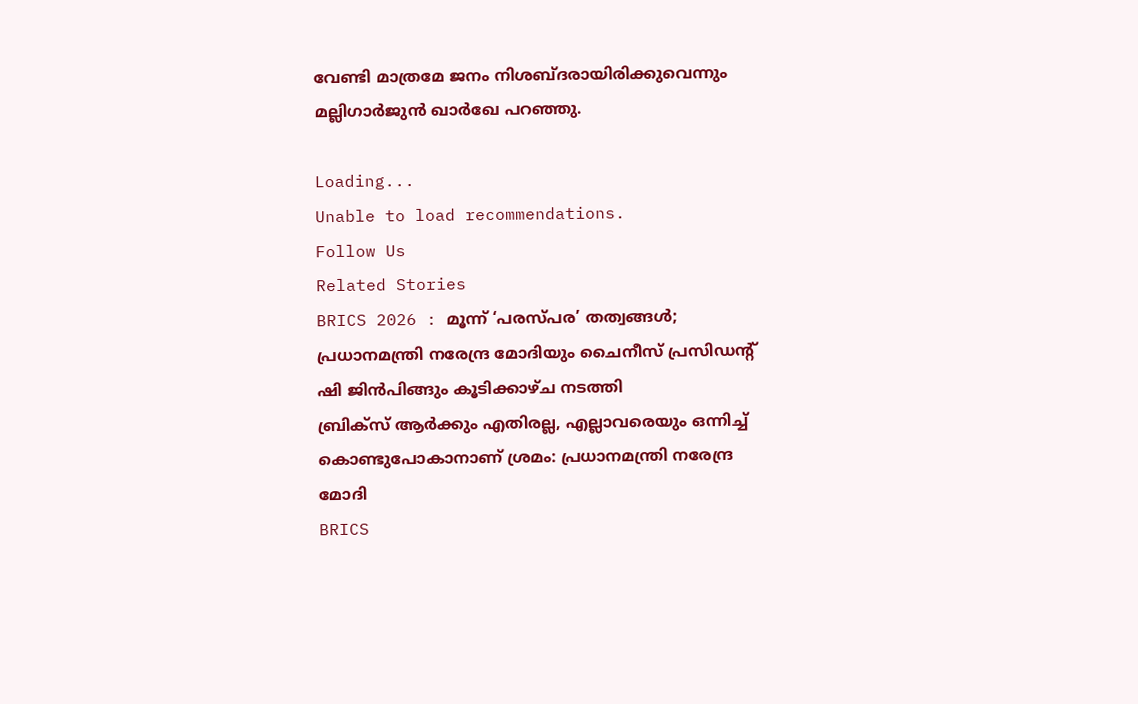വേണ്ടി മാത്രമേ ജനം നിശബ്ദരായിരിക്കുവെന്നും മല്ലിഗാർജുൻ ഖാർഖേ പറഞ്ഞു.

Loading...
Unable to load recommendations.
Follow Us
Related Stories
BRICS 2026 : മൂന്ന് ‘പരസ്പര’ തത്വങ്ങൾ; പ്രധാനമന്ത്രി നരേന്ദ്ര മോദിയും ചൈനീസ് പ്രസിഡന്റ് ഷി ജിൻപിങ്ങും കൂടിക്കാഴ്ച നടത്തി
ബ്രിക്സ് ആർക്കും എതിരല്ല, എല്ലാവരെയും ഒന്നിച്ച് കൊണ്ടുപോകാനാണ് ശ്രമം: പ്രധാനമന്ത്രി നരേന്ദ്ര മോദി
BRICS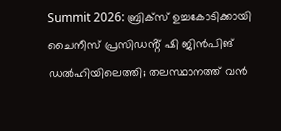Summit 2026: ബ്രിക്സ് ഉച്ചകോടിക്കായി ചൈനീസ് പ്രസിഡൻ്റ് ഷി ജിൻപിങ് ഡൽഹിയിലെത്തി; തലസ്ഥാനത്ത് വൻ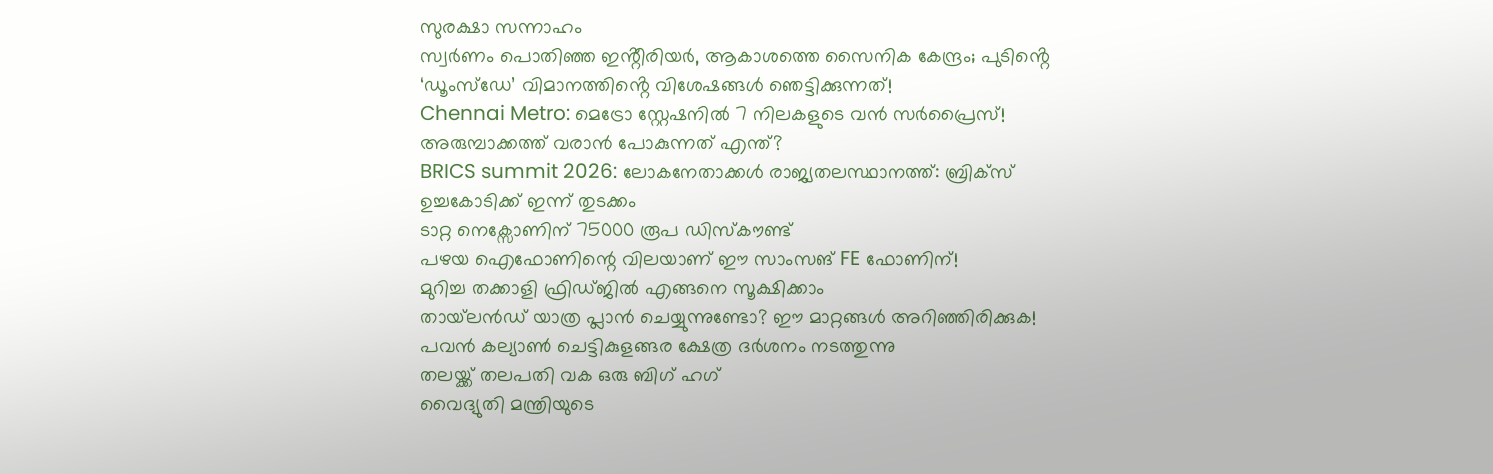സുരക്ഷാ സന്നാഹം
സ്വർണം പൊതിഞ്ഞ ഇൻ്റീരിയർ, ആകാശത്തെ സൈനിക കേന്ദ്രം; പുടിൻ്റെ ‘ഡൂംസ്ഡേ’ വിമാനത്തിൻ്റെ വിശേഷങ്ങൾ ഞെട്ടിക്കുന്നത്!
Chennai Metro: മെട്രോ സ്റ്റേഷനിൽ 7 നിലകളുടെ വൻ സർപ്രൈസ്! അരുമ്പാക്കത്ത് വരാൻ പോകുന്നത് എന്ത്?
BRICS summit 2026: ലോകനേതാക്കൾ രാജ്യതലസ്ഥാനത്ത്: ബ്രിക്സ് ഉച്ചകോടിക്ക് ഇന്ന്‌ തുടക്കം
ടാറ്റ നെക്സോണിന് 75000 രൂപ ഡിസ്കൗണ്ട്
പഴയ ഐഫോണിന്റെ വിലയാണ് ഈ സാംസങ് FE ഫോണിന്!
മുറിച്ച തക്കാളി ഫ്രിഡ്ജിൽ എങ്ങനെ സൂക്ഷിക്കാം
തായ്‌ലൻഡ് യാത്ര പ്ലാൻ ചെയ്യുന്നുണ്ടോ? ഈ മാറ്റങ്ങൾ അറിഞ്ഞിരിക്കുക!
പവൻ കല്യാൺ ചെട്ടികുളങ്ങര ക്ഷേത്ര ദർശനം നടത്തുന്നു
തലയ്ക്ക് തലപതി വക ഒരു ബിഗ് ഹഗ്
വൈദ്യുതി മന്ത്രിയുടെ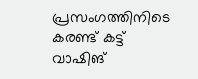പ്രസംഗത്തിനിടെ കരണ്ട് കട്ട്
വാഷിങ്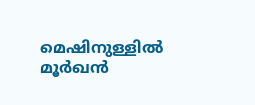മെഷിനുള്ളിൽ മൂർഖൻ